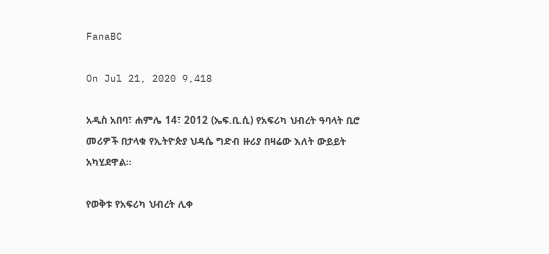FanaBC

On Jul 21, 2020 9,418

አዲስ አበባ፣ ሐምሌ 14፣ 2012 (ኤፍ.ቢ.ሲ) የአፍሪካ ህብረት ዓባላት ቢሮ መሪዎች በታላቁ የኢትዮጵያ ህዳሴ ግድብ ዙሪያ በዛሬው እለት ውይይት አካሂደዋል።

የወቅቱ የአፍሪካ ህብረት ሊቀ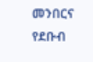መንበርና የደቡብ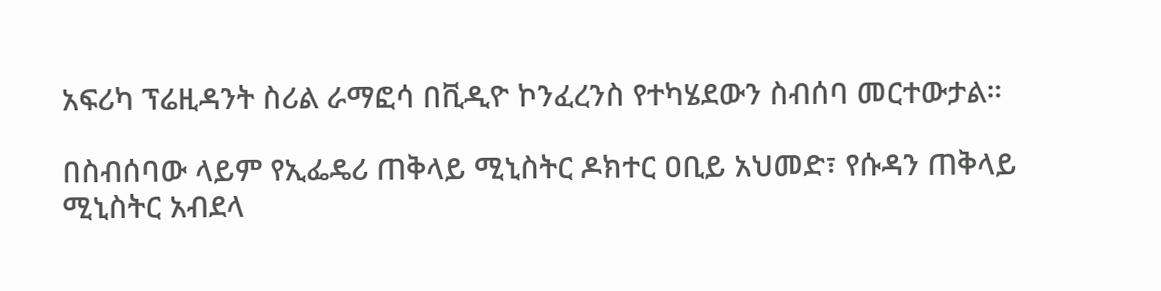አፍሪካ ፕሬዚዳንት ስሪል ራማፎሳ በቪዲዮ ኮንፈረንስ የተካሄደውን ስብሰባ መርተውታል።

በስብሰባው ላይም የኢፌዴሪ ጠቅላይ ሚኒስትር ዶክተር ዐቢይ አህመድ፣ የሱዳን ጠቅላይ ሚኒስትር አብደላ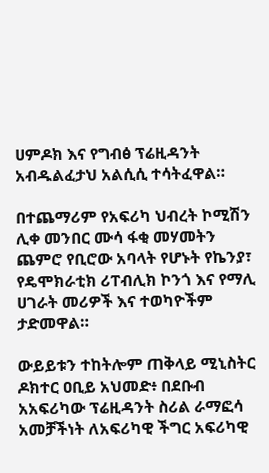ሀምዶክ እና የግብፅ ፕሬዚዳንት አብዱልፈታህ አልሲሲ ተሳትፈዋል።

በተጨማሪም የአፍሪካ ህብረት ኮሚሽን ሊቀ መንበር ሙሳ ፋቂ መሃመትን ጨምሮ የቢሮው አባላት የሆኑት የኬንያ፣ የዴሞክራቲክ ሪፐብሊክ ኮንጎ እና የማሊ ሀገራት መሪዎች እና ተወካዮችም ታድመዋል።

ውይይቱን ተከትሎም ጠቅላይ ሚኒስትር ዶክተር ዐቢይ አህመድ፥ በደቡብ አአፍሪካው ፕሬዚዳንት ስሪል ራማፎሳ አመቻችነት ለአፍሪካዊ ችግር አፍሪካዊ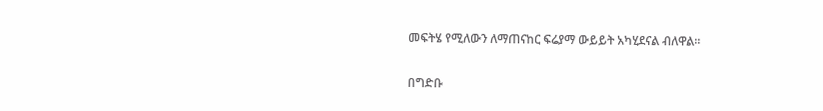መፍትሄ የሚለውን ለማጠናከር ፍሬያማ ውይይት አካሂደናል ብለዋል።

በግድቡ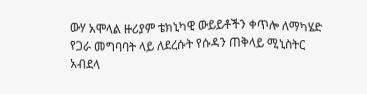ውሃ አሞላል ዙሪያም ቴክኒካዊ ውይይቶችን ቀጥሎ ለማካሄድ የጋራ መግባባት ላይ ለደረሱት የሱዳን ጠቅላይ ሚኒስትር አብደላ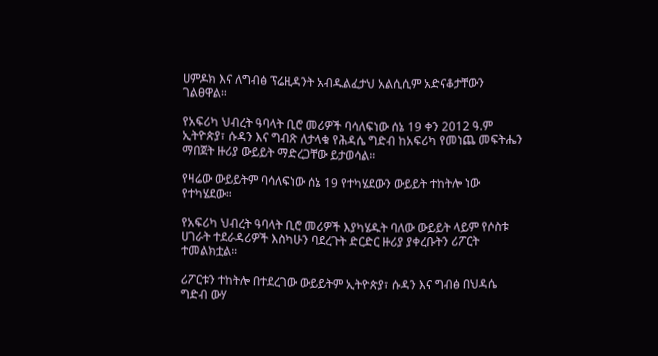ሀምዶክ እና ለግብፅ ፕሬዚዳንት አብዱልፈታህ አልሲሲም አድናቆታቸውን ገልፀዋል።

የአፍሪካ ህብረት ዓባላት ቢሮ መሪዎች ባሳለፍነው ሰኔ 19 ቀን 2012 ዓ.ም ኢትዮጵያ፣ ሱዳን እና ግብጽ ለታላቁ የሕዳሴ ግድብ ከአፍሪካ የመነጨ መፍትሔን ማበጀት ዙሪያ ውይይት ማድረጋቸው ይታወሳል።

የዛሬው ውይይትም ባሳለፍነው ሰኔ 19 የተካሄደውን ውይይት ተከትሎ ነው የተካሄደው።

የአፍሪካ ህብረት ዓባላት ቢሮ መሪዎች እያካሄዱት ባለው ውይይት ላይም የሶስቱ ሀገራት ተደራዳሪዎች እስካሁን ባደረጉት ድርድር ዙሪያ ያቀረቡትን ሪፖርት ተመልክቷል።

ሪፖርቱን ተከትሎ በተደረገው ውይይትም ኢትዮጵያ፣ ሱዳን እና ግብፅ በህዳሴ ግድብ ውሃ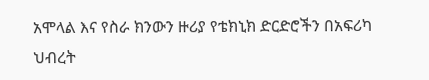አሞላል እና የስራ ክንውን ዙሪያ የቴክኒክ ድርድሮችን በአፍሪካ ህብረት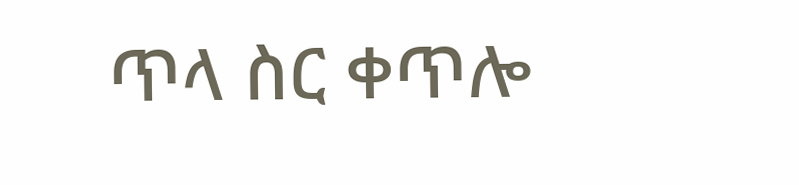ጥላ ስር ቀጥሎ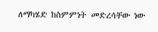ለማካሄድ ከስምምነት መድረሳቸው ነው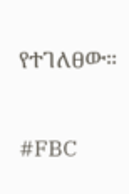የተገለፀው።

#FBC